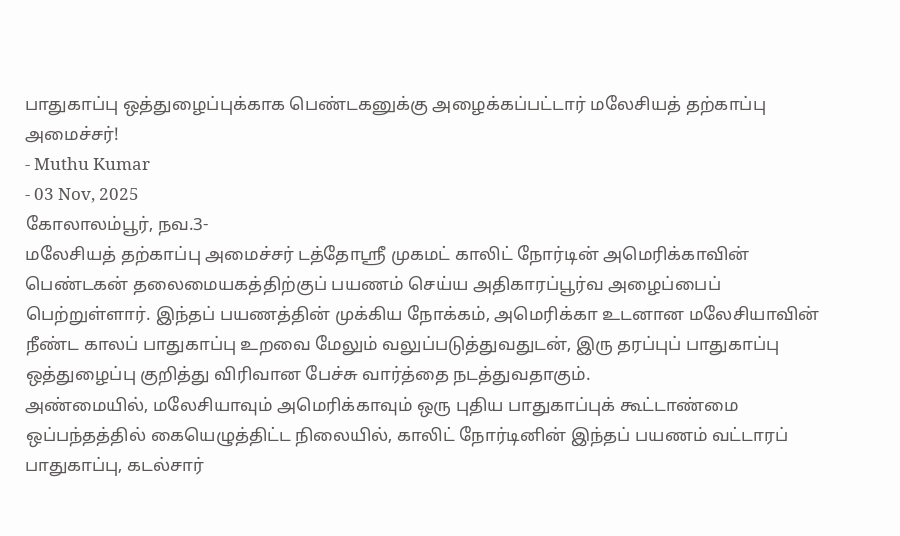பாதுகாப்பு ஒத்துழைப்புக்காக பெண்டகனுக்கு அழைக்கப்பட்டார் மலேசியத் தற்காப்பு அமைச்சர்!
- Muthu Kumar
- 03 Nov, 2025
கோலாலம்பூர், நவ.3-
மலேசியத் தற்காப்பு அமைச்சர் டத்தோஸ்ரீ முகமட் காலிட் நோர்டின் அமெரிக்காவின் பெண்டகன் தலைமையகத்திற்குப் பயணம் செய்ய அதிகாரப்பூர்வ அழைப்பைப் பெற்றுள்ளார். இந்தப் பயணத்தின் முக்கிய நோக்கம், அமெரிக்கா உடனான மலேசியாவின் நீண்ட காலப் பாதுகாப்பு உறவை மேலும் வலுப்படுத்துவதுடன், இரு தரப்புப் பாதுகாப்பு ஒத்துழைப்பு குறித்து விரிவான பேச்சு வார்த்தை நடத்துவதாகும்.
அண்மையில், மலேசியாவும் அமெரிக்காவும் ஒரு புதிய பாதுகாப்புக் கூட்டாண்மை ஒப்பந்தத்தில் கையெழுத்திட்ட நிலையில், காலிட் நோர்டினின் இந்தப் பயணம் வட்டாரப் பாதுகாப்பு, கடல்சார்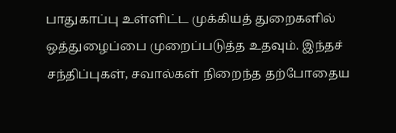பாதுகாப்பு உள்ளிட்ட முக்கியத் துறைகளில் ஒத்துழைப்பை முறைப்படுத்த உதவும். இந்தச் சந்திப்புகள், சவால்கள் நிறைந்த தற்போதைய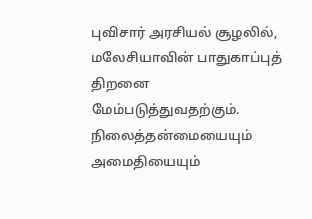புவிசார் அரசியல் சூழலில், மலேசியாவின் பாதுகாப்புத் திறனை மேம்படுத்துவதற்கும்.
நிலைத்தன்மையையும் அமைதியையும்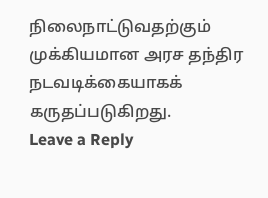நிலைநாட்டுவதற்கும் முக்கியமான அரச தந்திர நடவடிக்கையாகக் கருதப்படுகிறது.
Leave a Reply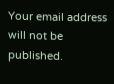Your email address will not be published.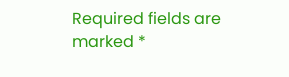Required fields are marked *